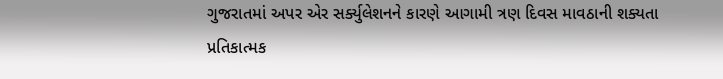ગુજરાતમાં અપર એર સર્ક્યુલેશનને કારણે આગામી ત્રણ દિવસ માવઠાની શક્યતા
પ્રતિકાત્મક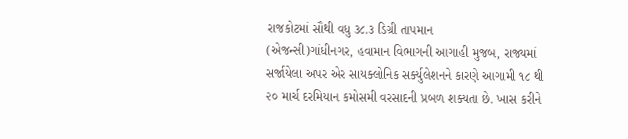રાજકોટમાં સૌથી વધુ ૩૮.૩ ડિગ્રી તાપમાન
(એજન્સી)ગાંધીનગર, હવામાન વિભાગની આગાહી મુજબ, રાજ્યમાં સર્જાયેલા અપર એર સાયક્લોનિક સર્ક્યુલેશનને કારણે આગામી ૧૮ થી ૨૦ માર્ચ દરમિયાન કમોસમી વરસાદની પ્રબળ શક્યતા છે. ખાસ કરીને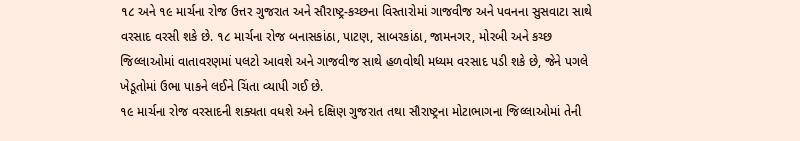૧૮ અને ૧૯ માર્ચના રોજ ઉત્તર ગુજરાત અને સૌરાષ્ટ્ર-કચ્છના વિસ્તારોમાં ગાજવીજ અને પવનના સુસવાટા સાથે વરસાદ વરસી શકે છે. ૧૮ માર્ચના રોજ બનાસકાંઠા, પાટણ, સાબરકાંઠા, જામનગર, મોરબી અને કચ્છ જિલ્લાઓમાં વાતાવરણમાં પલટો આવશે અને ગાજવીજ સાથે હળવોથી મધ્યમ વરસાદ પડી શકે છે, જેને પગલે ખેડૂતોમાં ઉભા પાકને લઈને ચિંતા વ્યાપી ગઈ છે.
૧૯ માર્ચના રોજ વરસાદની શક્યતા વધશે અને દક્ષિણ ગુજરાત તથા સૌરાષ્ટ્રના મોટાભાગના જિલ્લાઓમાં તેની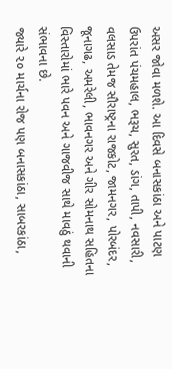અસર જોવા મળશે. આ દિવસે બનાસકાંઠા અને પાટણ ઉપરાંત પંચમહાલ, ભરૂચ, સુરત, ડાંગ, તાપી, નવસારી, વલસાડ તેમજ સૌરાષ્ટ્રના રાજકોટ, જામનગર, પોરબંદર, જૂનાગઢ, અમરેલી, ભાવનગર અને ગીર સોમનાથ સહિતના વિસ્તારોમાં ભારે પવન અને ગાજવીજ સાથે માવઠું થવાની સંભાવના છે.
જ્યારે ૨૦ માર્ચના રોજ પણ બનાસકાંઠા, સાબરકાંઠા,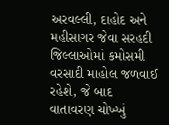અરવલ્લી, દાહોદ અને મહીસાગર જેવા સરહદી જિલ્લાઓમાં કમોસમી વરસાદી માહોલ જળવાઈ રહેશે, જે બાદ વાતાવરણ ચોખ્ખું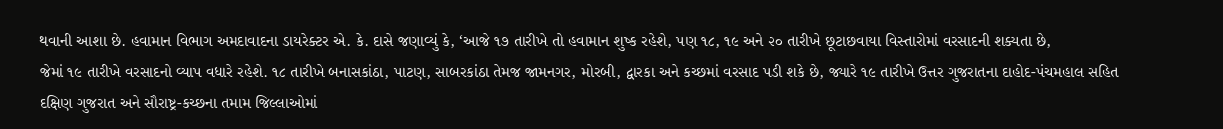થવાની આશા છે. હવામાન વિભાગ અમદાવાદના ડાયરેક્ટર એ. કે. દાસે જણાવ્યું કે, ‘આજે ૧૭ તારીખે તો હવામાન શુષ્ક રહેશે, પણ ૧૮, ૧૯ અને ૨૦ તારીખે છૂટાછવાયા વિસ્તારોમાં વરસાદની શક્યતા છે,
જેમાં ૧૯ તારીખે વરસાદનો વ્યાપ વધારે રહેશે. ૧૮ તારીખે બનાસકાંઠા, પાટણ, સાબરકાંઠા તેમજ જામનગર, મોરબી, દ્વારકા અને કચ્છમાં વરસાદ પડી શકે છે, જ્યારે ૧૯ તારીખે ઉત્તર ગુજરાતના દાહોદ-પંચમહાલ સહિત દક્ષિણ ગુજરાત અને સૌરાષ્ટ્ર-કચ્છના તમામ જિલ્લાઓમાં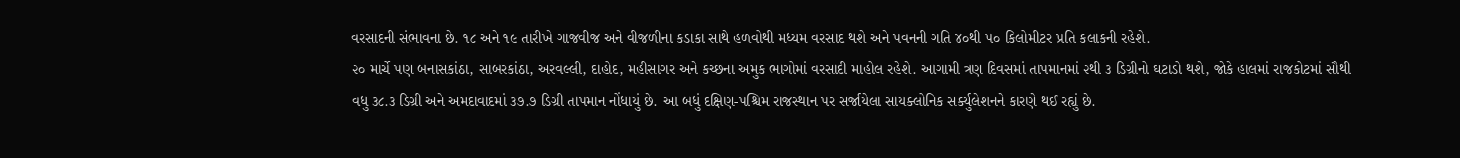વરસાદની સંભાવના છે. ૧૮ અને ૧૯ તારીખે ગાજવીજ અને વીજળીના કડાકા સાથે હળવોથી મધ્યમ વરસાદ થશે અને પવનની ગતિ ૪૦થી ૫૦ કિલોમીટર પ્રતિ કલાકની રહેશે.
૨૦ માર્ચે પણ બનાસકાંઠા, સાબરકાંઠા, અરવલ્લી, દાહોદ, મહીસાગર અને કચ્છના અમુક ભાગોમાં વરસાદી માહોલ રહેશે. આગામી ત્રણ દિવસમાં તાપમાનમાં ૨થી ૩ ડિગ્રીનો ઘટાડો થશે, જોકે હાલમાં રાજકોટમાં સૌથી વધુ ૩૮.૩ ડિગ્રી અને અમદાવાદમાં ૩૭.૭ ડિગ્રી તાપમાન નોંધાયું છે. આ બધું દક્ષિણ-પશ્ચિમ રાજસ્થાન પર સર્જાયેલા સાયક્લોનિક સર્ક્યુલેશનને કારણે થઈ રહ્યું છે.